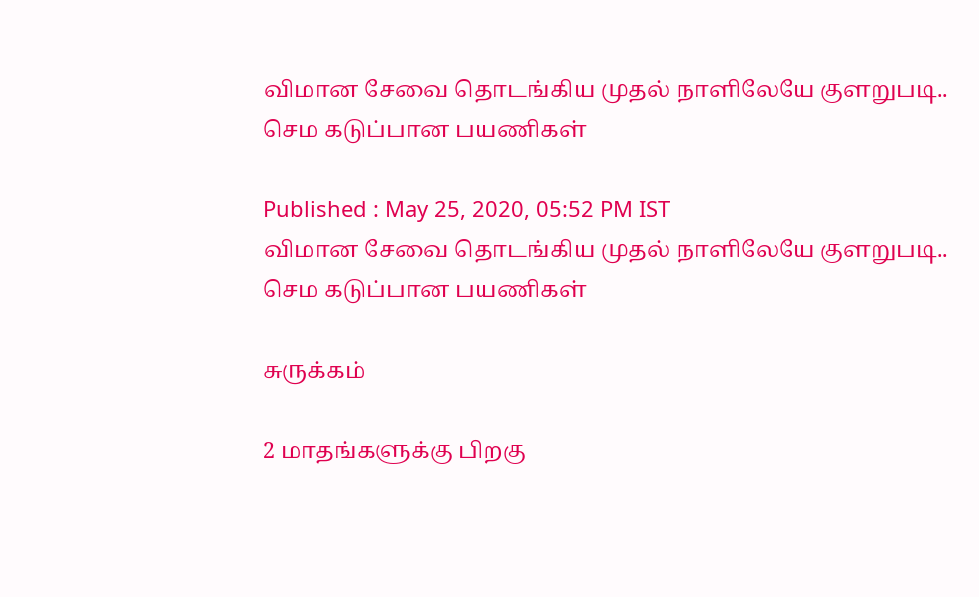விமான சேவை தொடங்கிய முதல் நாளிலேயே குளறுபடி.. செம கடுப்பான பயணிகள்

Published : May 25, 2020, 05:52 PM IST
விமான சேவை தொடங்கிய முதல் நாளிலேயே குளறுபடி.. செம கடுப்பான பயணிகள்

சுருக்கம்

2 மாதங்களுக்கு பிறகு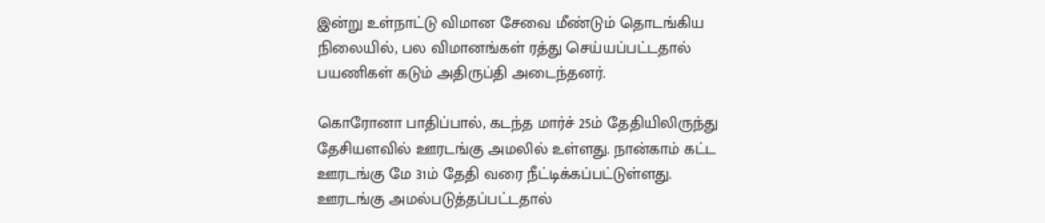இன்று உள்நாட்டு விமான சேவை மீண்டும் தொடங்கிய நிலையில், பல விமானங்கள் ரத்து செய்யப்பட்டதால் பயணிகள் கடும் அதிருப்தி அடைந்தனர்.

கொரோனா பாதிப்பால், கடந்த மார்ச் 25ம் தேதியிலிருந்து தேசியளவில் ஊரடங்கு அமலில் உள்ளது. நான்காம் கட்ட ஊரடங்கு மே 31ம் தேதி வரை நீட்டிக்கப்பட்டுள்ளது. ஊரடங்கு அமல்படுத்தப்பட்டதால்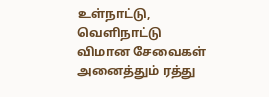உள்நாட்டு, வெளிநாட்டு விமான சேவைகள் அனைத்தும் ரத்து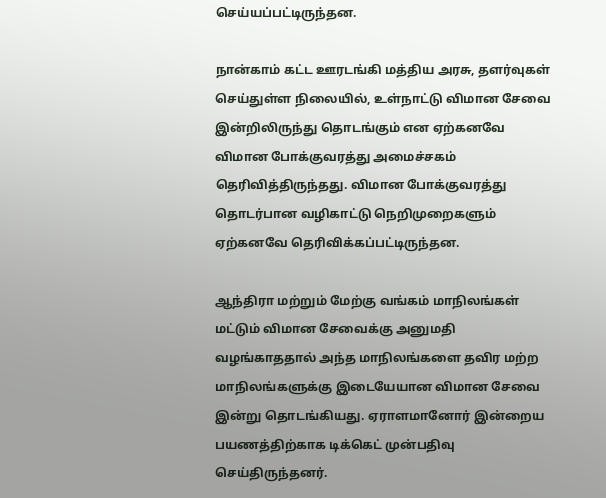செய்யப்பட்டிருந்தன.

நான்காம் கட்ட ஊரடங்கி மத்திய அரசு, தளர்வுகள் செய்துள்ள நிலையில், உள்நாட்டு விமான சேவை இன்றிலிருந்து தொடங்கும் என ஏற்கனவே விமான போக்குவரத்து அமைச்சகம் தெரிவித்திருந்தது. விமான போக்குவரத்து தொடர்பான வழிகாட்டு நெறிமுறைகளும் ஏற்கனவே தெரிவிக்கப்பட்டிருந்தன.

ஆந்திரா மற்றும் மேற்கு வங்கம் மாநிலங்கள் மட்டும் விமான சேவைக்கு அனுமதி வழங்காததால் அந்த மாநிலங்களை தவிர மற்ற மாநிலங்களுக்கு இடையேயான விமான சேவை இன்று தொடங்கியது. ஏராளமானோர் இன்றைய பயணத்திற்காக டிக்கெட் முன்பதிவு செய்திருந்தனர்.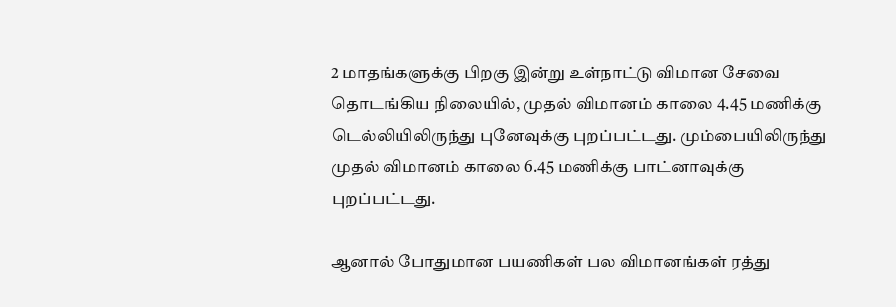2 மாதங்களுக்கு பிறகு இன்று உள்நாட்டு விமான சேவை தொடங்கிய நிலையில், முதல் விமானம் காலை 4.45 மணிக்கு டெல்லியிலிருந்து புனேவுக்கு புறப்பட்டது. மும்பையிலிருந்து முதல் விமானம் காலை 6.45 மணிக்கு பாட்னாவுக்கு புறப்பட்டது.

ஆனால் போதுமான பயணிகள் பல விமானங்கள் ரத்து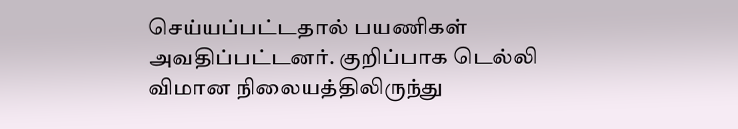செய்யப்பட்டதால் பயணிகள் அவதிப்பட்டனர். குறிப்பாக டெல்லி விமான நிலையத்திலிருந்து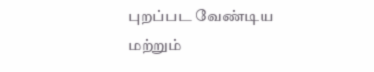புறப்பட வேண்டிய மற்றும்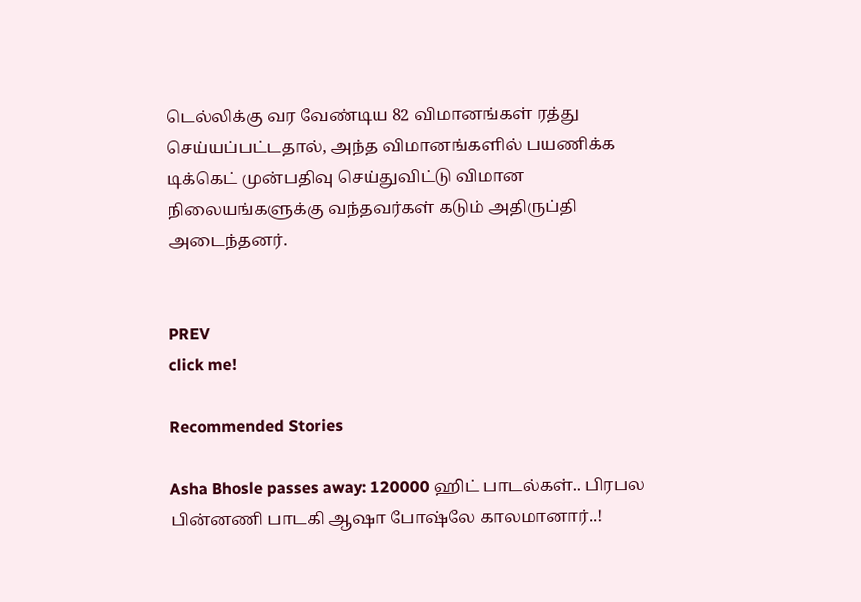டெல்லிக்கு வர வேண்டிய 82 விமானங்கள் ரத்து செய்யப்பட்டதால், அந்த விமானங்களில் பயணிக்க டிக்கெட் முன்பதிவு செய்துவிட்டு விமான நிலையங்களுக்கு வந்தவர்கள் கடும் அதிருப்தி அடைந்தனர்.


PREV
click me!

Recommended Stories

Asha Bhosle passes away: 120000 ஹிட் பாடல்கள்.. பிரபல பின்னணி பாடகி ஆஷா போஷ்லே காலமானார்..!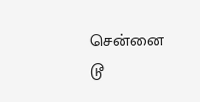சென்னை டூ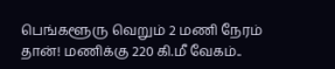பெங்களூரு வெறும் 2 மணி நேரம் தான்! மணிக்கு 220 கி.மீ வேகம்..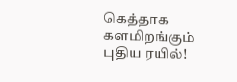கெத்தாக களமிறங்கும் புதிய ரயில்!